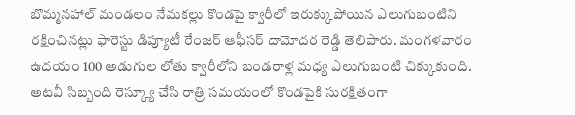బొమ్మనహాల్ మండలం నేమకల్లు కొండపై క్వారీలో ఇరుక్కుపోయిన ఎలుగుబంటిని రక్షించినట్లు ఫారెస్టు డిప్యూటీ రేంజర్ ఆఫీసర్ దామోదర రెడ్డి తెలిపారు. మంగళవారం ఉదయం 100 అడుగుల లోతు క్వారీలోని బండరాళ్ల మధ్య ఎలుగుబంటి చిక్కుకుంది. అటవీ సిబ్బంది రెస్క్యూ చేసి రాత్రి సమయంలో కొండపైకి సురక్షితంగా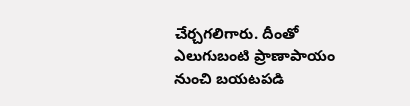చేర్చగలిగారు. దీంతో ఎలుగుబంటి ప్రాణాపాయం నుంచి బయటపడి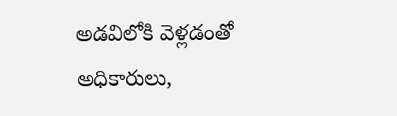అడవిలోకి వెళ్లడంతో అధికారులు,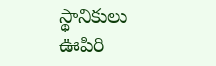స్థానికులు ఊపిరి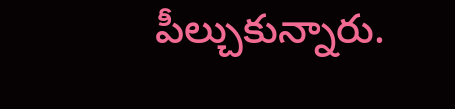పీల్చుకున్నారు.